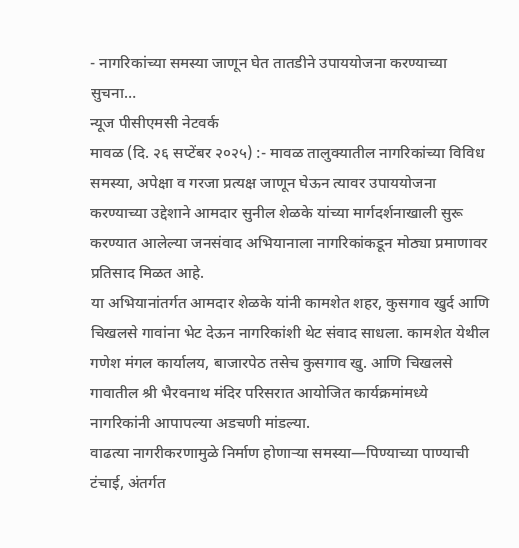- नागरिकांच्या समस्या जाणून घेत तातडीने उपाययोजना करण्याच्या सुचना…
न्यूज पीसीएमसी नेटवर्क
मावळ (दि. २६ सप्टेंबर २०२५) :- मावळ तालुक्यातील नागरिकांच्या विविध समस्या, अपेक्षा व गरजा प्रत्यक्ष जाणून घेऊन त्यावर उपाययोजना करण्याच्या उद्देशाने आमदार सुनील शेळके यांच्या मार्गदर्शनाखाली सुरू करण्यात आलेल्या जनसंवाद अभियानाला नागरिकांकडून मोठ्या प्रमाणावर प्रतिसाद मिळत आहे.
या अभियानांतर्गत आमदार शेळके यांनी कामशेत शहर, कुसगाव खुर्द आणि चिखलसे गावांना भेट देऊन नागरिकांशी थेट संवाद साधला. कामशेत येथील गणेश मंगल कार्यालय, बाजारपेठ तसेच कुसगाव खु. आणि चिखलसे गावातील श्री भैरवनाथ मंदिर परिसरात आयोजित कार्यक्रमांमध्ये नागरिकांनी आपापल्या अडचणी मांडल्या.
वाढत्या नागरीकरणामुळे निर्माण होणाऱ्या समस्या—पिण्याच्या पाण्याची टंचाई, अंतर्गत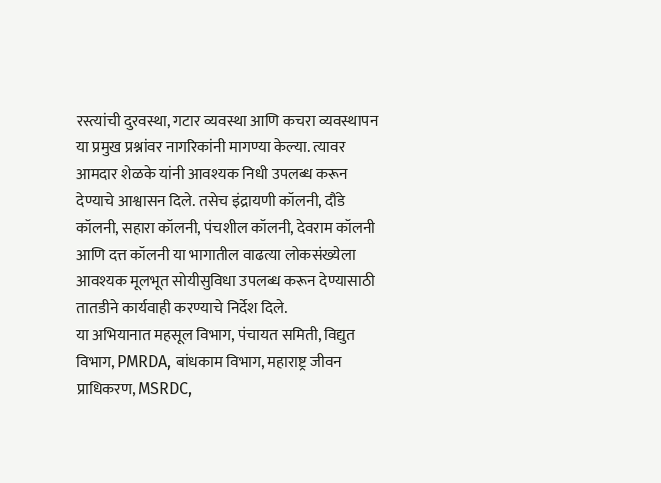रस्त्यांची दुरवस्था, गटार व्यवस्था आणि कचरा व्यवस्थापन या प्रमुख प्रश्नांवर नागरिकांनी मागण्या केल्या. त्यावर आमदार शेळके यांनी आवश्यक निधी उपलब्ध करून देण्याचे आश्वासन दिले. तसेच इंद्रायणी कॉलनी, दौंडे कॉलनी, सहारा कॉलनी, पंचशील कॉलनी, देवराम कॉलनी आणि दत्त कॉलनी या भागातील वाढत्या लोकसंख्येला आवश्यक मूलभूत सोयीसुविधा उपलब्ध करून देण्यासाठी तातडीने कार्यवाही करण्याचे निर्देश दिले.
या अभियानात महसूल विभाग, पंचायत समिती, विद्युत विभाग, PMRDA, बांधकाम विभाग, महाराष्ट्र जीवन प्राधिकरण, MSRDC,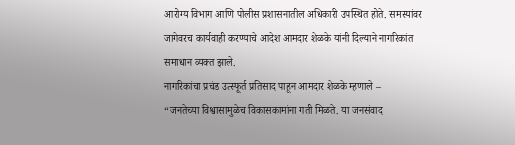आरोग्य विभाग आणि पोलीस प्रशासनातील अधिकारी उपस्थित होते. समस्यांवर जागेवरच कार्यवाही करण्याचे आदेश आमदार शेळके यांनी दिल्याने नागरिकांत समाधान व्यक्त झाले.
नागरिकांचा प्रचंड उत्स्फूर्त प्रतिसाद पाहून आमदार शेळके म्हणाले –
“जनतेच्या विश्वासामुळेच विकासकामांना गती मिळते. या जनसंवाद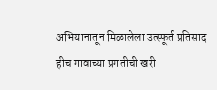अभियानातून मिळालेला उत्स्फूर्त प्रतिसाद हीच गावाच्या प्रगतीची खरी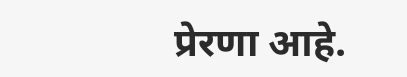प्रेरणा आहे.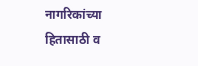नागरिकांच्या हितासाठी व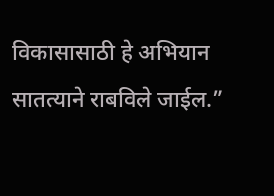विकासासाठी हे अभियान सातत्याने राबविले जाईल.”